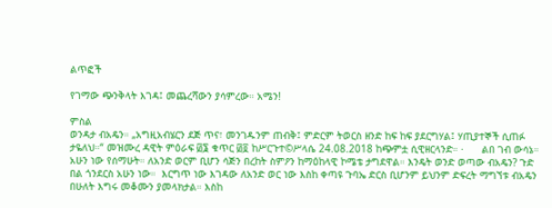ልጥፎች

የገማው ጭንቅላት እገዳ፤ መጨረሻውን ያሳምረው። አሜን!

ምስል
ወንዳታ ብአዴን። „አግዚአብሄርን ደጅ ጥና፣ መንገዱንም ጠብቅ፤ ምድርም ትወርስ ዘንድ ከፍ ከፍ ያደርግሃል፤ ሃጢያተኞች ሲጠፉ ታዬለህ።“ መዝሙረ ዳዊት ምዕራፍ ፴፮ ቁጥር ፴፬ ከሥርጉተ©ሥላሴ 24.08.2018 ከጭምቷ ሲዊዘርላንድ። ·      ልበ ገብ ውሳኔ። አሁን ነው የሰማሁት። ለአንድ ወርም ቢሆን ሳጅን በረከት ስምዖን ከማዕከላዊ ኮሜቴ ታግደዋል። እንዴት ወንድ ወጣው ብአዴን? ጉድ በል ጎንደርስ አሁን ነው።  እርግጥ ነው እገዳው ለአንድ ወር ነው እስከ ቀጣዩ ጉባኤ ድርስ ቢሆንም ይህንም ድፍረት ማግኘቱ ብአዴን በሁለት እግሩ መቆሙን ያመላክታል። እስከ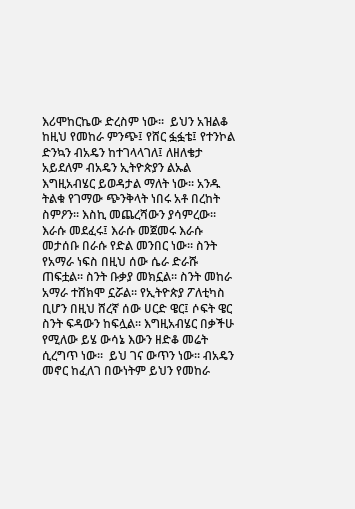እሪሞከርኬው ድረስም ነው።  ይህን አዝልቆ ከዚህ የመከራ ምንጭ፤ የሸር ፏፏቴ፤ የተንኮል ድንኳን ብአዴን ከተገላላገለ፤ ለዘለቄታ አይደለም ብአዴን ኢትዮጵያን ልኡል እግዚአብሄር ይወዳታል ማለት ነው። አንዱ ትልቁ የገማው ጭንቅላት ነበሩ አቶ በረከት ስምዖን። እስኪ መጨረሻውን ያሳምረው። እራሱ መደፈሩ፤ እራሱ መጀመሩ እራሱ መታሰቡ በራሱ የድል መንበር ነው። ስንት የአማራ ነፍስ በዚህ ሰው ሴራ ድራሹ ጠፍቷል። ስንት ቡቃያ መክኗል። ስንት መከራ አማራ ተሸክሞ ኗሯል። የኢትዮጵያ ፖለቲካስ ቢሆን በዚህ ሸረኛ ሰው ሀርድ ዌር፤ ሶፍት ዌር ስንት ፍዳውን ከፍሏል። እግዚአብሄር በቃችሁ የሚለው ይሄ ውሳኔ እውን ዘድቆ መሬት ሲረግጥ ነው።  ይህ ገና ውጥን ነው። ብአዴን መኖር ከፈለገ በውነትም ይህን የመከራ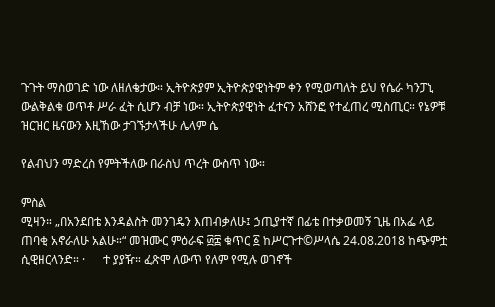ጉጉት ማስወገድ ነው ለዘለቄታው። ኢትዮጵያም ኢትዮጵያዊነትም ቀን የሚወጣለት ይህ የሴራ ካንፓኒ ውልቅልቁ ወጥቶ ሥራ ፈት ሲሆን ብቻ ነው። ኢትዮጵያዊነት ፈተናን አሸንፎ የተፈጠረ ሚስጢር። የኔዎቹ ዝርዝር ዜናውን እዚኸው ታገኙታላችሁ ሌላም ሴ

የልብህን ማድረስ የምትችለው በራስህ ጥረት ውስጥ ነው።

ምስል
ሚዛን። „በአንደበቴ እንዳልስት መንገዴን እጠብቃለሁ፤ ኃጢያተኛ በፊቴ በተቃወመኝ ጊዜ በአፌ ላይ ጠባቂ አኖራለሁ አልሁ።“ መዝሙር ምዕራፍ ፴፰ ቁጥር ፩ ከሥርጉተ©ሥላሴ 24.08.2018 ከጭምቷ ሲዊዘርላንድ። ·      ተ ያያዥ። ፈጽሞ ለውጥ የለም የሚሉ ወገኖች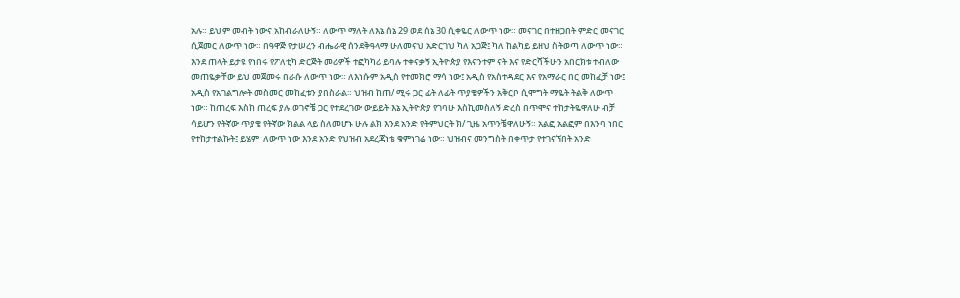አሉ። ይህም መብት ነውና አከብራለሁኝ። ለውጥ ማለት ለእኔ ሰኔ 29 ወደ ሰኔ 30 ሲቀዬር ለውጥ ነው። መናገር በተዘጋበት ምድር መናገር ሲጀመር ለውጥ ነው። በዓዋጅ የታሠረን ብሔራዊ ሰንደቅዓላማ ሁለመናህ አድርገህ ካለ አጋጅ፤ ካለ ከልካይ ይዘህ ስትወጣ ለውጥ ነው።  እንደ ጠላት ይታዩ የነበሩ የፖለቲካ ድርጅት መሪዎች ተፎካካሪ ይባሉ ተቀናቃኝ ኢትዮጵያ የእናንተም ናት እና የድርሻችሁን አበርክቱ ተብለው መጠዬቃቸው ይህ መጀመሩ በራሱ ለውጥ ነው። ለእነሱም አዲስ የተመክሮ ማሳ ነው፤ አዲስ የአስተዳደር እና የአማራር በር መከፈቻ ነው፤ አዲስ የአገልግሎት መስመር መከፈቱን ያበስራል። ህዝብ ከጠ/ ሚሩ ጋር ፊት ለፊት ጥያቄዎችን አቅርቦ ሲሞግት ማዬት ትልቅ ለውጥ ነው። ከጠረፍ እስከ ጠረፍ ያሉ ወገኖቼ ጋር የተደረገው ውይይት እኔ ኢትዮጵያ የገባሁ እስኪመስለኝ ድረስ በጥሞና ተከታትዬዋለሁ ብቻ ሳይሆን የትኛው ጥያቄ የትኛው ክልል ላይ ስለመሆኑ ሁሉ ልክ እንደ አንድ የትምህርት ክ/ ጊዜ አጥንቼዋለሁኝ። አልፎ አልፎም በእንባ ነበር የተከታተልኩት፤ ይሄም  ለውጥ ነው እንደ አንድ የህዝብ አደረጃነቴ ቁምነገሬ ነው። ህዝብና መንግስት በቀጥታ የተገናኘበት አንድ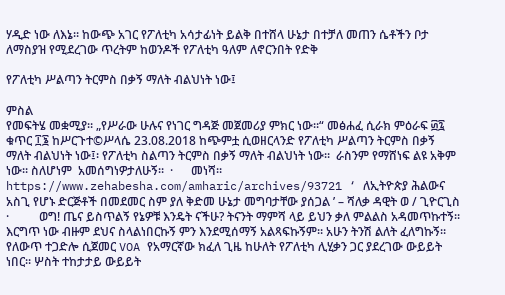ሃዲድ ነው ለእኔ። ከውጭ አገር የፖለቲካ አሳታፊነት ይልቅ በተሸላ ሁኔታ በተቻለ መጠን ሴቶችን ቦታ ለማስያዝ የሚደረገው ጥረትም ከወንዶች የፖለቲካ ዓለም ለኖርንበት የድቅ

የፖለቲካ ሥልጣን ትርምስ በቃኝ ማለት ብልህነት ነው፤

ምስል
የመፍትሄ መቋሚያ። „የሥራው ሁሉና የነገር ግዳጅ መጀመሪያ ምክር ነው።“ መፅሐፈ ሲራክ ምዕራፍ ፴፯ ቁጥር ፲፮ ከሥርጉተ©ሥላሴ 23.08.2018 ከጭምቷ ሲወዘርላንድ የፖለቲካ ሥልጣን ትርምስ በቃኝ ማለት ብልህነት ነው፤፡ የፖለቲካ ስልጣን ትርምስ በቃኝ ማለት ብልህነት ነው።  ራስንም የማሸነፍ ልዩ አቅም ነው። ስለሆነም  አመሰግነዎታለሁኝ።  ·      መነሻ። https://www.zehabesha.com/amharic/archives/93721 ‘ ለኢትዮጵያ ሕልውና አስጊ የሆኑ ድርጅቶች በመደመር ስም ያለ ቅድመ ሁኔታ መግባታቸው ያሰጋል ’ – ሻለቃ ዳዊት ወ / ጊዮርጊስ ·          ወግ! ጤና ይስጥልኝ የኔዎቹ እንዴት ናችሁ? ትናንት ማምሻ ላይ ይህን ቃለ ምልልስ አዳመጥኩተኝ። እርግጥ ነው ብዙም ደህና ስላልነበርኩኝ ምን እንደሚሰማኝ አልጻፍኩኝም። አሁን ትንሽ ልለት ፈለግኩኝ።  የለውጥ ተጋድሎ ሲጀመር VOA የአማርኛው ክፈለ ጊዜ ከሁለት የፖለቲካ ሊሂቃን ጋር ያደረገው ውይይት ነበር። ሦስት ተከታታይ ውይይት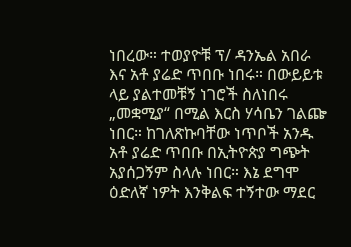ነበረው። ተወያዮቹ ፕ/ ዳንኤል አበራ እና አቶ ያሬድ ጥበቡ ነበሩ። በውይይቱ ላይ ያልተመቹኝ ነገሮች ስለነበሩ „መቋሚያ“ በሚል እርስ ሃሳቤን ገልጬ ነበር። ከገለጽኩባቸው ነጥቦች አንዱ አቶ ያሬድ ጥበቡ በኢትዮጵያ ግጭት አያሰጋኝም ስላሉ ነበር። እኔ ደግሞ ዕድለኛ ነዎት እንቅልፍ ተኝተው ማደር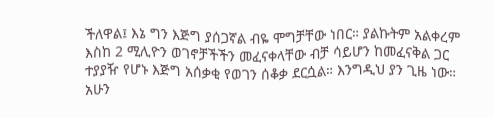ችለዋል፤ እኔ ግን እጅግ ያሰጋኛል ብዬ ሞግቻቸው ነበር። ያልኩትም አልቀረም እስከ 2 ሚሊዮን ወገኖቻችችን መፈናቀላቸው ብቻ ሳይሆን ከመፈናቅል ጋር ተያያዥ የሆኑ እጅግ አሰቃቂ የወገን ሰቆቃ ደርሷል። እንግዲህ ያን ጊዜ ነው። አሁን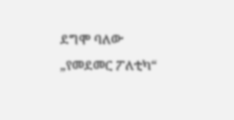ደግሞ ባለው „የመደመር ፖለቲካ“